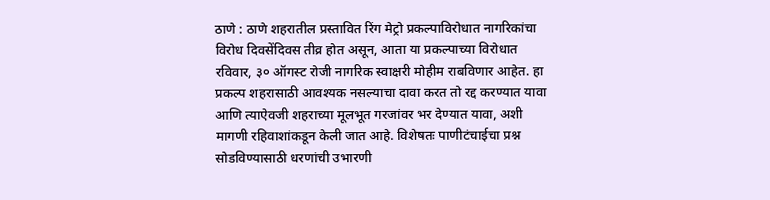ठाणे : ठाणे शहरातील प्रस्तावित रिंग मेट्रो प्रकल्पाविरोधात नागरिकांचा विरोध दिवसेंदिवस तीव्र होत असून, आता या प्रकल्पाच्या विरोधात रविवार, ३० ऑगस्ट रोजी नागरिक स्वाक्षरी मोहीम राबविणार आहेत. हा प्रकल्प शहरासाठी आवश्यक नसल्याचा दावा करत तो रद्द करण्यात यावा आणि त्याऐवजी शहराच्या मूलभूत गरजांवर भर देण्यात यावा, अशी मागणी रहिवाशांकडून केली जात आहे. विशेषतः पाणीटंचाईचा प्रश्न सोडविण्यासाठी धरणांची उभारणी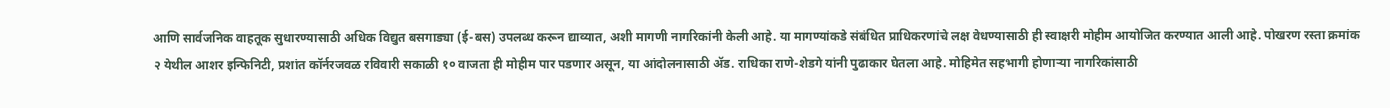आणि सार्वजनिक वाहतूक सुधारण्यासाठी अधिक विद्युत बसगाड्या (ई-बस) उपलब्ध करून द्याव्यात, अशी मागणी नागरिकांनी केली आहे. या मागण्यांकडे संबंधित प्राधिकरणांचे लक्ष वेधण्यासाठी ही स्वाक्षरी मोहीम आयोजित करण्यात आली आहे. पोखरण रस्ता क्रमांक २ येथील आशर इन्फिनिटी, प्रशांत कॉर्नरजवळ रविवारी सकाळी १० वाजता ही मोहीम पार पडणार असून, या आंदोलनासाठी ॲड. राधिका राणे-शेडगे यांनी पुढाकार घेतला आहे. मोहिमेत सहभागी होणाऱ्या नागरिकांसाठी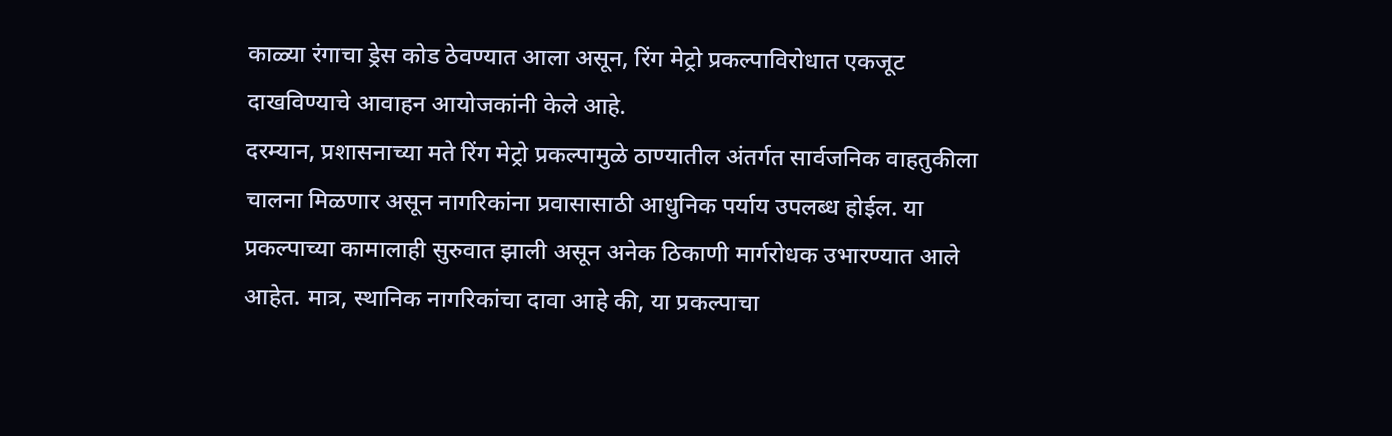काळ्या रंगाचा ड्रेस कोड ठेवण्यात आला असून, रिंग मेट्रो प्रकल्पाविरोधात एकजूट दाखविण्याचे आवाहन आयोजकांनी केले आहे.
दरम्यान, प्रशासनाच्या मते रिंग मेट्रो प्रकल्पामुळे ठाण्यातील अंतर्गत सार्वजनिक वाहतुकीला चालना मिळणार असून नागरिकांना प्रवासासाठी आधुनिक पर्याय उपलब्ध होईल. या प्रकल्पाच्या कामालाही सुरुवात झाली असून अनेक ठिकाणी मार्गरोधक उभारण्यात आले आहेत. मात्र, स्थानिक नागरिकांचा दावा आहे की, या प्रकल्पाचा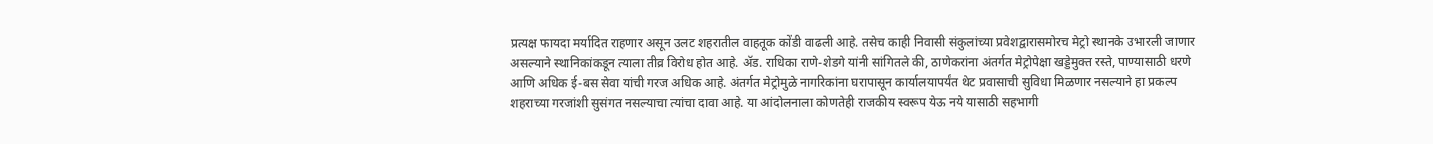प्रत्यक्ष फायदा मर्यादित राहणार असून उलट शहरातील वाहतूक कोंडी वाढली आहे. तसेच काही निवासी संकुलांच्या प्रवेशद्वारासमोरच मेट्रो स्थानके उभारली जाणार असल्याने स्थानिकांकडून त्याला तीव्र विरोध होत आहे. ॲड. राधिका राणे-शेडगे यांनी सांगितले की, ठाणेकरांना अंतर्गत मेट्रोपेक्षा खड्डेमुक्त रस्ते, पाण्यासाठी धरणे आणि अधिक ई-बस सेवा यांची गरज अधिक आहे. अंतर्गत मेट्रोमुळे नागरिकांना घरापासून कार्यालयापर्यंत थेट प्रवासाची सुविधा मिळणार नसल्याने हा प्रकल्प शहराच्या गरजांशी सुसंगत नसल्याचा त्यांचा दावा आहे. या आंदोलनाला कोणतेही राजकीय स्वरूप येऊ नये यासाठी सहभागी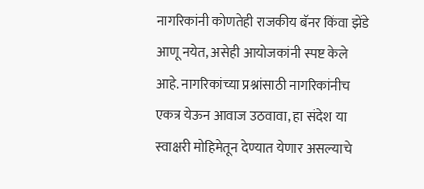नागरिकांनी कोणतेही राजकीय बॅनर किंवा झेंडे आणू नयेत, असेही आयोजकांनी स्पष्ट केले आहे. नागरिकांच्या प्रश्नांसाठी नागरिकांनीच एकत्र येऊन आवाज उठवावा, हा संदेश या स्वाक्षरी मोहिमेतून देण्यात येणार असल्याचे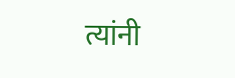त्यांनी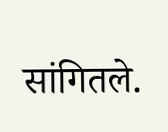सांगितले.